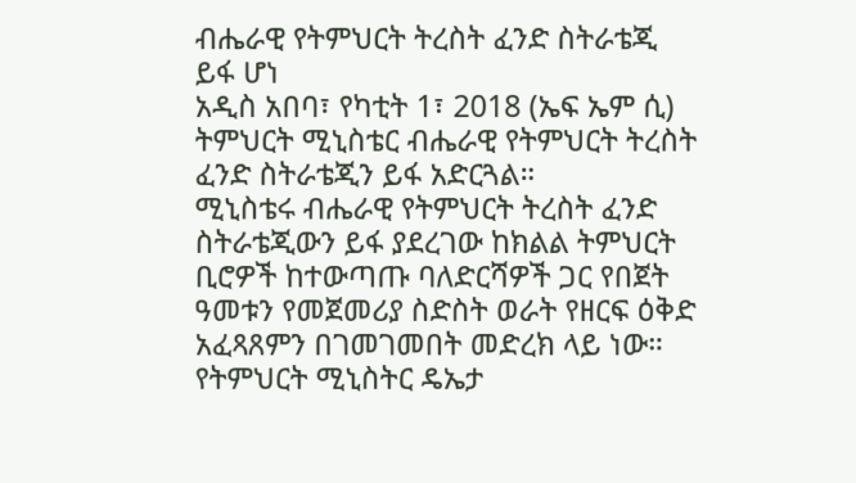ብሔራዊ የትምህርት ትረስት ፈንድ ስትራቴጂ ይፋ ሆነ
አዲስ አበባ፣ የካቲት 1፣ 2018 (ኤፍ ኤም ሲ) ትምህርት ሚኒስቴር ብሔራዊ የትምህርት ትረስት ፈንድ ስትራቴጂን ይፋ አድርጓል።
ሚኒስቴሩ ብሔራዊ የትምህርት ትረስት ፈንድ ስትራቴጂውን ይፋ ያደረገው ከክልል ትምህርት ቢሮዎች ከተውጣጡ ባለድርሻዎች ጋር የበጀት ዓመቱን የመጀመሪያ ስድስት ወራት የዘርፍ ዕቅድ አፈጻጸምን በገመገመበት መድረክ ላይ ነው።
የትምህርት ሚኒስትር ዴኤታ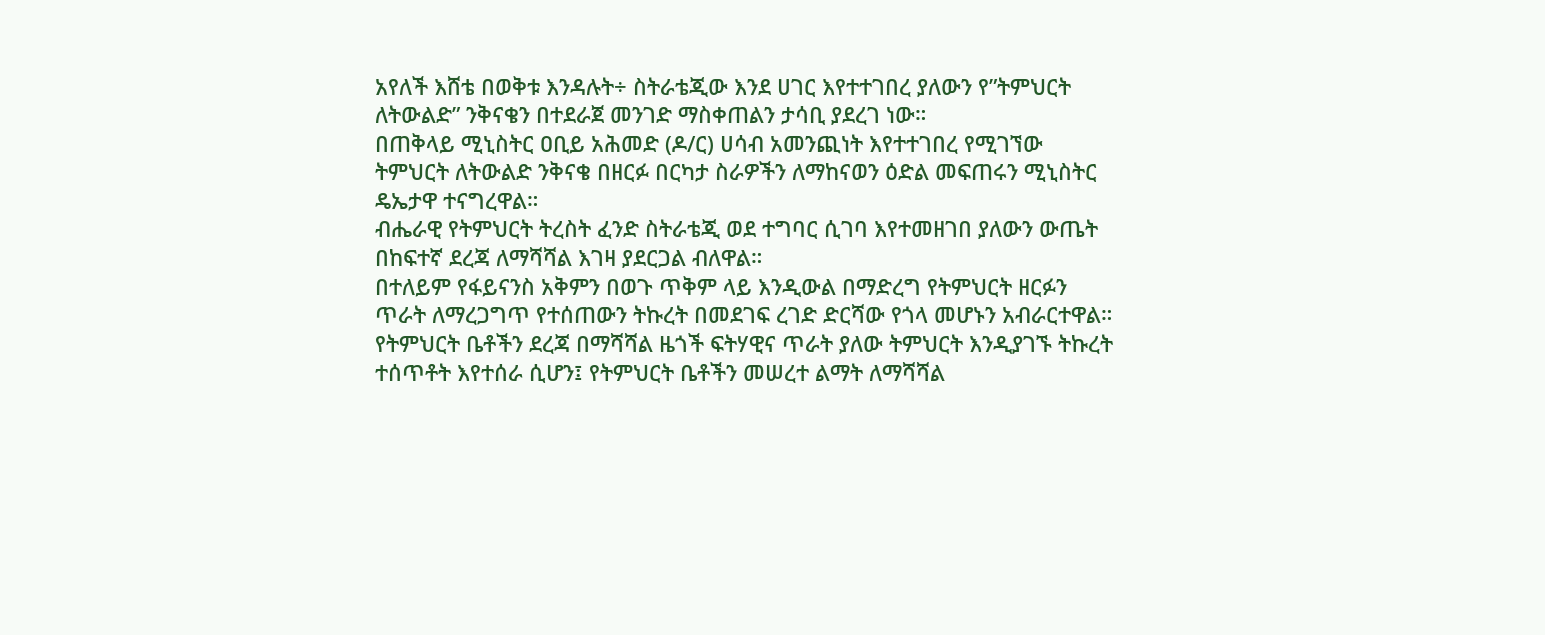አየለች እሸቴ በወቅቱ እንዳሉት÷ ስትራቴጂው እንደ ሀገር እየተተገበረ ያለውን የ”ትምህርት ለትውልድ” ንቅናቄን በተደራጀ መንገድ ማስቀጠልን ታሳቢ ያደረገ ነው።
በጠቅላይ ሚኒስትር ዐቢይ አሕመድ (ዶ/ር) ሀሳብ አመንጪነት እየተተገበረ የሚገኘው ትምህርት ለትውልድ ንቅናቄ በዘርፉ በርካታ ስራዎችን ለማከናወን ዕድል መፍጠሩን ሚኒስትር ዴኤታዋ ተናግረዋል።
ብሔራዊ የትምህርት ትረስት ፈንድ ስትራቴጂ ወደ ተግባር ሲገባ እየተመዘገበ ያለውን ውጤት በከፍተኛ ደረጃ ለማሻሻል እገዛ ያደርጋል ብለዋል።
በተለይም የፋይናንስ አቅምን በወጉ ጥቅም ላይ እንዲውል በማድረግ የትምህርት ዘርፉን ጥራት ለማረጋግጥ የተሰጠውን ትኩረት በመደገፍ ረገድ ድርሻው የጎላ መሆኑን አብራርተዋል።
የትምህርት ቤቶችን ደረጃ በማሻሻል ዜጎች ፍትሃዊና ጥራት ያለው ትምህርት እንዲያገኙ ትኩረት ተሰጥቶት እየተሰራ ሲሆን፤ የትምህርት ቤቶችን መሠረተ ልማት ለማሻሻል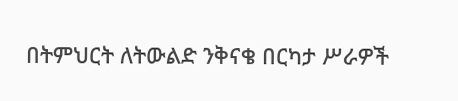በትምህርት ለትውልድ ንቅናቄ በርካታ ሥራዎች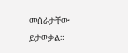መሰራታቸው ይታወቃል።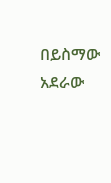በይስማው አደራው